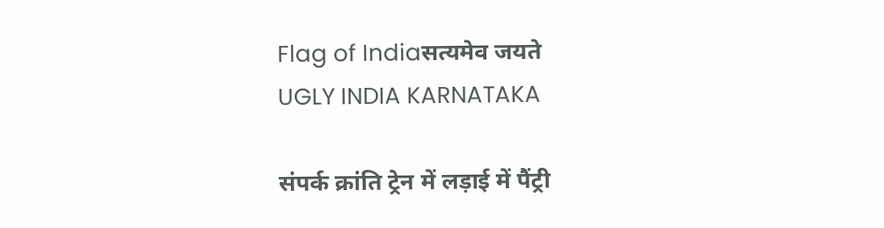Flag of Indiaसत्यमेव जयते
UGLY INDIA KARNATAKA

संपर्क क्रांति ट्रेन में लड़ाई में पैंट्री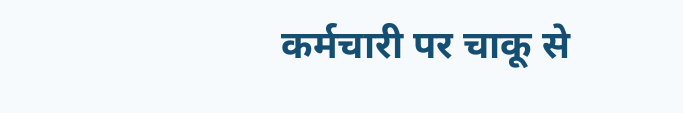कर्मचारी पर चाकू से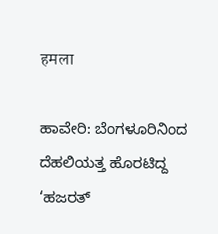हमला

ಹಾವೇರಿ: ಬೆಂಗಳೂರಿನಿಂದ ದೆಹಲಿಯತ್ತ ಹೊರಟಿದ್ದ ‘ಹಜರತ್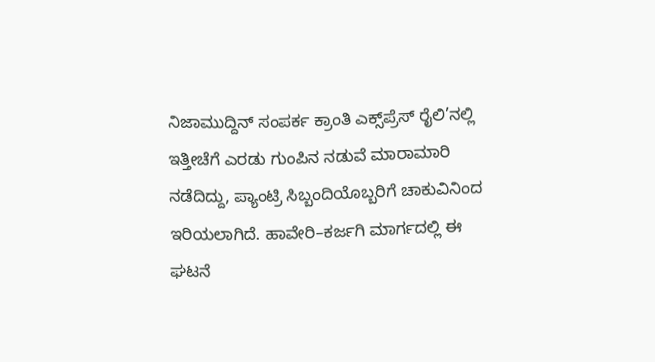ನಿಜಾಮುದ್ದಿನ್ ಸಂಪರ್ಕ ಕ್ರಾಂತಿ ಎಕ್ಸ್‌ಪ್ರೆಸ್ ರೈಲಿ’ನಲ್ಲಿ ಇತ್ತೀಚೆಗೆ ಎರಡು ಗುಂಪಿನ ನಡುವೆ ಮಾರಾಮಾರಿ ನಡೆದಿದ್ದು, ಪ್ಯಾಂಟ್ರಿ ಸಿಬ್ಬಂದಿಯೊಬ್ಬರಿಗೆ ಚಾಕುವಿನಿಂದ ಇರಿಯಲಾಗಿದೆ. ಹಾವೇರಿ–ಕರ್ಜಗಿ ಮಾರ್ಗದಲ್ಲಿ ಈ ಘಟನೆ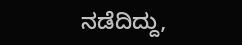ನಡೆದಿದ್ದು,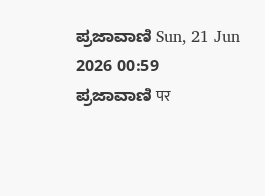ಪ್ರಜಾವಾಣಿ Sun, 21 Jun 2026 00:59
ಪ್ರಜಾವಾಣಿ पर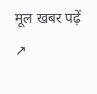मूल खबर पढ़ें ↗